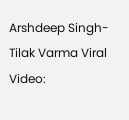Arshdeep Singh-Tilak Varma Viral Video: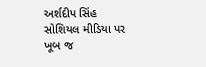અર્શદીપ સિંહ સોશિયલ મીડિયા પર ખૂબ જ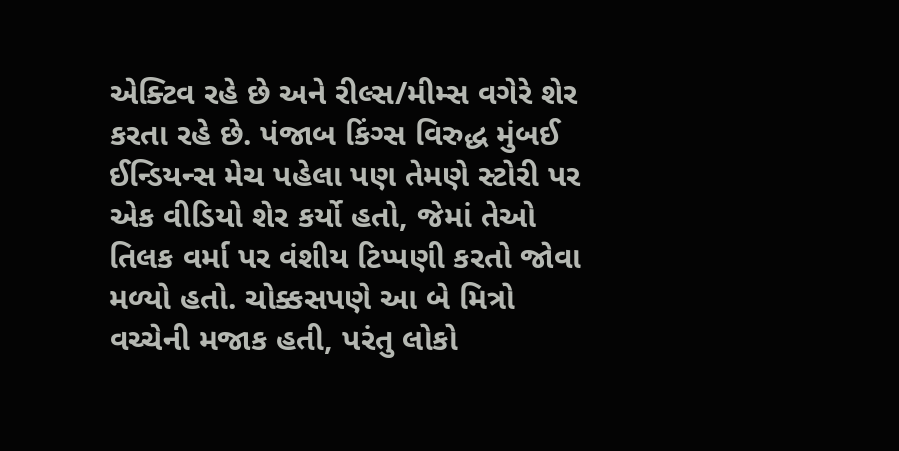એક્ટિવ રહે છે અને રીલ્સ/મીમ્સ વગેરે શેર કરતા રહે છે. પંજાબ કિંગ્સ વિરુદ્ધ મુંબઈ ઈન્ડિયન્સ મેચ પહેલા પણ તેમણે સ્ટોરી પર એક વીડિયો શેર કર્યો હતો, જેમાં તેઓ તિલક વર્મા પર વંશીય ટિપ્પણી કરતો જોવા મળ્યો હતો. ચોક્કસપણે આ બે મિત્રો વચ્ચેની મજાક હતી, પરંતુ લોકો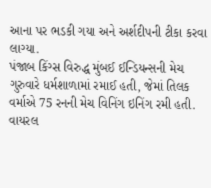આના પર ભડકી ગયા અને અર્શદીપની ટીકા કરવા લાગ્યા.
પંજાબ કિંગ્સ વિરુદ્ધ મુંબઈ ઈન્ડિયન્સની મેચ ગુરુવારે ધર્મશાળામાં રમાઈ હતી, જેમાં તિલક વર્માએ 75 રનની મેચ વિનિંગ ઇનિંગ રમી હતી. વાયરલ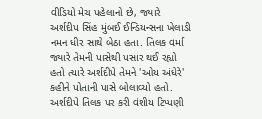વીડિયો મેચ પહેલાનો છે, જ્યારે અર્શદીપ સિંહ મુંબઈ ઈન્ડિયન્સના ખેલાડી નમન ધીર સાથે બેઠા હતા. તિલક વર્મા જ્યારે તેમની પાસેથી પસાર થઈ રહ્યો હતો ત્યારે અર્શદીપે તેમને 'ઓય અંધેરે' કહીને પોતાની પાસે બોલાવ્યો હતો.
અર્શદીપે તિલક પર કરી વંશીય ટિપ્પણી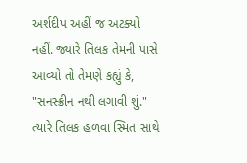અર્શદીપ અહીં જ અટક્યો નહીં. જ્યારે તિલક તેમની પાસે આવ્યો તો તેમણે કહ્યું કે, "સનસ્ક્રીન નથી લગાવી શું." ત્યારે તિલક હળવા સ્મિત સાથે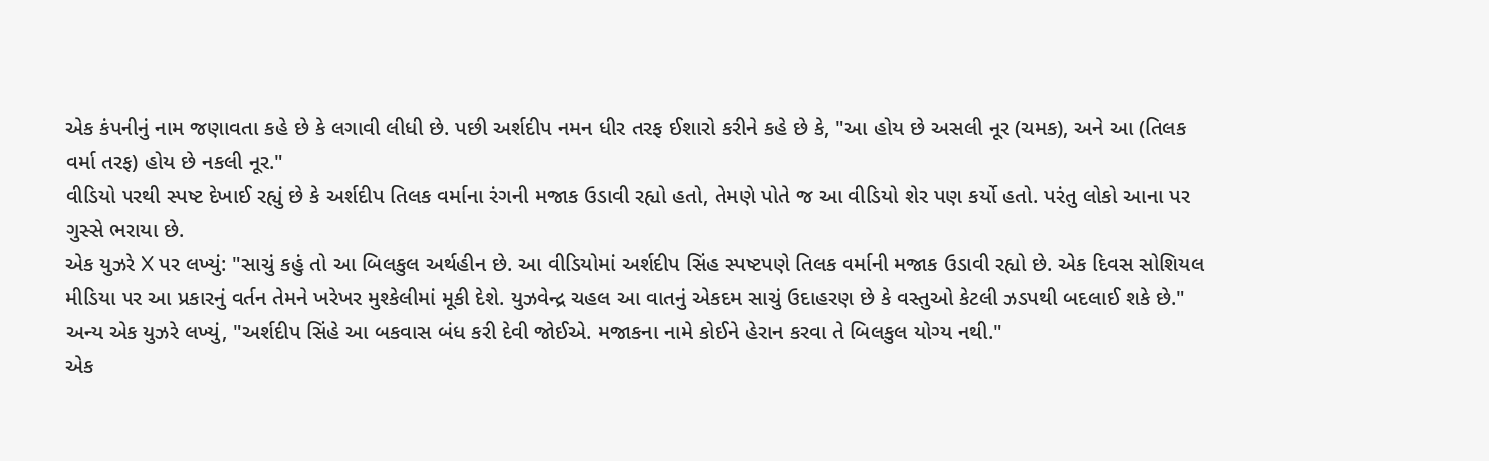એક કંપનીનું નામ જણાવતા કહે છે કે લગાવી લીધી છે. પછી અર્શદીપ નમન ધીર તરફ ઈશારો કરીને કહે છે કે, "આ હોય છે અસલી નૂર (ચમક), અને આ (તિલક વર્મા તરફ) હોય છે નકલી નૂર."
વીડિયો પરથી સ્પષ્ટ દેખાઈ રહ્યું છે કે અર્શદીપ તિલક વર્માના રંગની મજાક ઉડાવી રહ્યો હતો, તેમણે પોતે જ આ વીડિયો શેર પણ કર્યો હતો. પરંતુ લોકો આના પર ગુસ્સે ભરાયા છે.
એક યુઝરે X પર લખ્યું: "સાચું કહું તો આ બિલકુલ અર્થહીન છે. આ વીડિયોમાં અર્શદીપ સિંહ સ્પષ્ટપણે તિલક વર્માની મજાક ઉડાવી રહ્યો છે. એક દિવસ સોશિયલ મીડિયા પર આ પ્રકારનું વર્તન તેમને ખરેખર મુશ્કેલીમાં મૂકી દેશે. યુઝવેન્દ્ર ચહલ આ વાતનું એકદમ સાચું ઉદાહરણ છે કે વસ્તુઓ કેટલી ઝડપથી બદલાઈ શકે છે."
અન્ય એક યુઝરે લખ્યું, "અર્શદીપ સિંહે આ બકવાસ બંધ કરી દેવી જોઈએ. મજાકના નામે કોઈને હેરાન કરવા તે બિલકુલ યોગ્ય નથી."
એક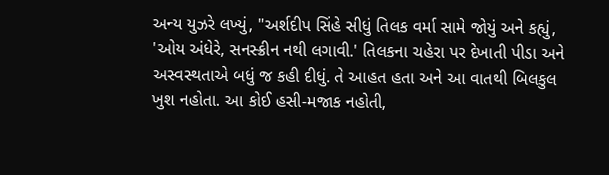અન્ય યુઝરે લખ્યું, "અર્શદીપ સિંહે સીધું તિલક વર્મા સામે જોયું અને કહ્યું, 'ઓય અંધેરે, સનસ્ક્રીન નથી લગાવી.' તિલકના ચહેરા પર દેખાતી પીડા અને અસ્વસ્થતાએ બધું જ કહી દીધું. તે આહત હતા અને આ વાતથી બિલકુલ ખુશ નહોતા. આ કોઈ હસી-મજાક નહોતી,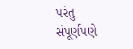પરંતુ સંપૂર્ણપણે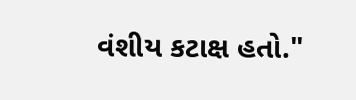વંશીય કટાક્ષ હતો."